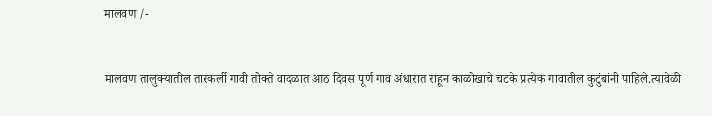मालवण /-


मालवण तालुक्यातील तारकर्ली गावी तोक्ते वादळात आठ दिवस पूर्ण गाव अंधारात राहून काळोखाचे चटके प्रत्येक गावातील कुटुंबांनी पाहिले.त्यावेळी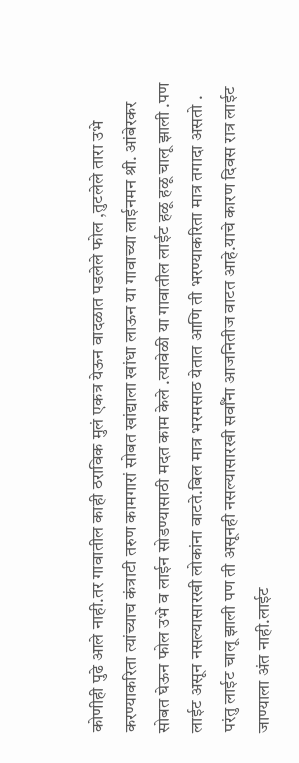कोणीही पुढे आले नाही.तर गावातील काही ठराविक मुलं एकत्र येऊन वादळात पडलेले फोल ,तुटलेले तारा उभे करण्याकरिता त्यांच्याच कंत्राटी तरुण कामगारां सोबत खांद्याला खांधा लाऊन या गावाच्या लाईनमन श्री. आंबेरकर सोबत घेऊन फोल उभे व लाईन सोडण्यासाठी मदत काम केले .त्यावेळी या गावातील लाईट हळू हळू चालू झाली .पण लाईट असून नसल्यासारखी लोकांना वाटते.बिल मात्र भरमसाठ येतात आणि ती भरण्याकरिता मात्र तगादा असतो .
परंतु लाईट चालू झाली पण ती असूनही नसल्यासारखी सर्वाँना आजनितीज वाटत आहे.याचे कारण दिवस रात्र लाईट जाण्याला अंत नाही.लाईट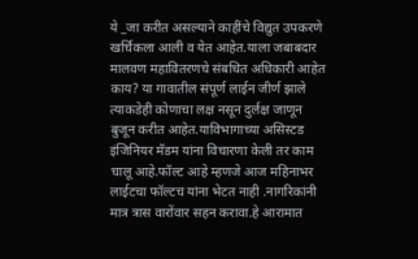ये _जा करीत असल्याने काहींचे विद्युत उपकरणे खर्चिकला आली व येत आहेत.याला जबाबदार मालवण महावितरणचे संबधित अधिकारी आहेत काय? या गावातील संपूर्ण लाईन जीर्ण झाले त्याकडेही कोणाचा लक्ष नसून दुर्लक्ष जाणून बुजून करीत आहेत.याविभागाच्या असिस्टड इंजिनियर मॅडम यांना विचारणा केली तर काम चालू आहे.फॉल्ट आहे म्हणजे आज महिनाभर लाईटचा फॉल्टच यांना भेटत नाही .नागरिकांनी मात्र त्रास वारोंवार सहन करावा.हे आरामात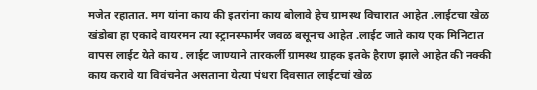मजेत रहातात. मग यांना काय की इतरांना काय बोलावे हेच ग्रामस्थ विचारात आहेत .लाईटचा खेळ खंडोबा हा एकादे वायरमन त्या स्ट्रानस्फार्मर जवळ बसूनच आहेत .लाईट जाते काय एक मिनिटात वापस लाईट येते काय . लाईट जाण्याने तारकर्ली ग्रामस्थ ग्राहक इतके हैराण झाले आहेत की नक्की काय करावे या विवंचनेत असताना येत्या पंधरा दिवसात लाईटचां खेळ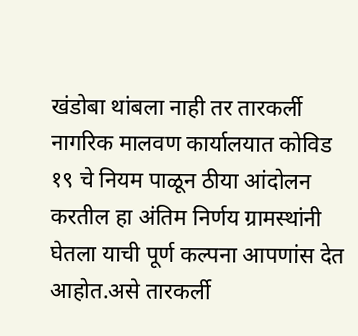खंडोबा थांबला नाही तर तारकर्ली नागरिक मालवण कार्यालयात कोविड १९ चे नियम पाळून ठीया आंदोलन करतील हा अंतिम निर्णय ग्रामस्थांनी घेतला याची पूर्ण कल्पना आपणांस देत आहोत.असे तारकर्ली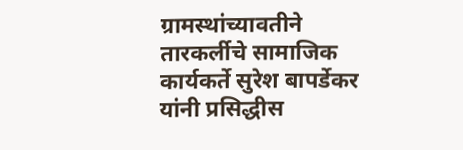ग्रामस्थांच्यावतीने तारकर्लीचे सामाजिक कार्यकर्ते सुरेश बापर्डेकर यांनी प्रसिद्धीस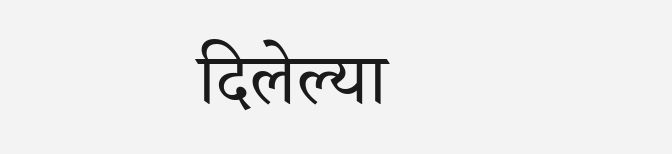दिलेल्या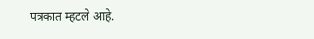पत्रकात म्हटले आहे.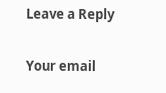Leave a Reply

Your email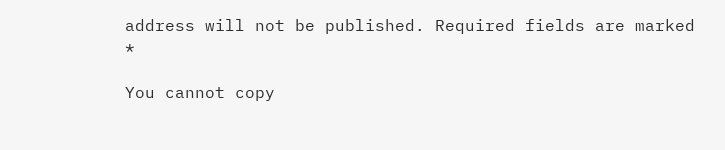address will not be published. Required fields are marked *

You cannot copy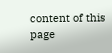content of this page